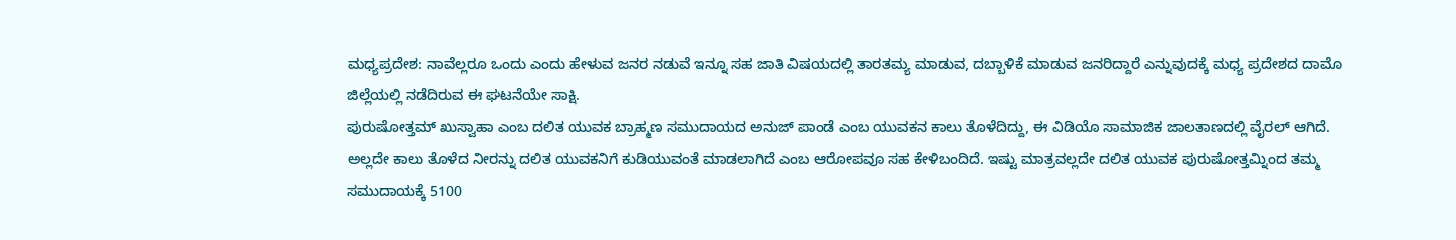ಮಧ್ಯಪ್ರದೇಶ: ನಾವೆಲ್ಲರೂ ಒಂದು ಎಂದು ಹೇಳುವ ಜನರ ನಡುವೆ ಇನ್ನೂ ಸಹ ಜಾತಿ ವಿಷಯದಲ್ಲಿ ತಾರತಮ್ಯ ಮಾಡುವ, ದಬ್ಬಾಳಿಕೆ ಮಾಡುವ ಜನರಿದ್ದಾರೆ ಎನ್ನುವುದಕ್ಕೆ ಮಧ್ಯ ಪ್ರದೇಶದ ದಾಮೊ ಜಿಲ್ಲೆಯಲ್ಲಿ ನಡೆದಿರುವ ಈ ಘಟನೆಯೇ ಸಾಕ್ಷಿ.
ಪುರುಷೋತ್ತಮ್ ಖುಸ್ವಾಹಾ ಎಂಬ ದಲಿತ ಯುವಕ ಬ್ರಾಹ್ಮಣ ಸಮುದಾಯದ ಅನುಜ್ ಪಾಂಡೆ ಎಂಬ ಯುವಕನ ಕಾಲು ತೊಳೆದಿದ್ದು, ಈ ವಿಡಿಯೊ ಸಾಮಾಜಿಕ ಜಾಲತಾಣದಲ್ಲಿ ವೈರಲ್ ಆಗಿದೆ.
ಅಲ್ಲದೇ ಕಾಲು ತೊಳೆದ ನೀರನ್ನು ದಲಿತ ಯುವಕನಿಗೆ ಕುಡಿಯುವಂತೆ ಮಾಡಲಾಗಿದೆ ಎಂಬ ಆರೋಪವೂ ಸಹ ಕೇಳಿಬಂದಿದೆ. ಇಷ್ಟು ಮಾತ್ರವಲ್ಲದೇ ದಲಿತ ಯುವಕ ಪುರುಷೋತ್ತಮ್ನಿಂದ ತಮ್ಮ ಸಮುದಾಯಕ್ಕೆ 5100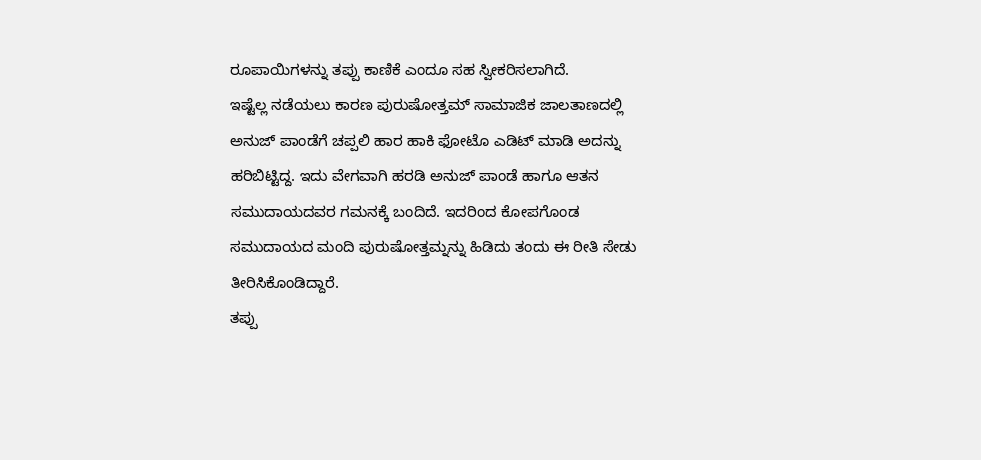ರೂಪಾಯಿಗಳನ್ನು ತಪ್ಪು ಕಾಣಿಕೆ ಎಂದೂ ಸಹ ಸ್ವೀಕರಿಸಲಾಗಿದೆ.
ಇಷ್ಟೆಲ್ಲ ನಡೆಯಲು ಕಾರಣ ಪುರುಷೋತ್ತಮ್ ಸಾಮಾಜಿಕ ಜಾಲತಾಣದಲ್ಲಿ ಅನುಜ್ ಪಾಂಡೆಗೆ ಚಪ್ಪಲಿ ಹಾರ ಹಾಕಿ ಫೋಟೊ ಎಡಿಟ್ ಮಾಡಿ ಅದನ್ನು ಹರಿಬಿಟ್ಟಿದ್ದ. ಇದು ವೇಗವಾಗಿ ಹರಡಿ ಅನುಜ್ ಪಾಂಡೆ ಹಾಗೂ ಆತನ ಸಮುದಾಯದವರ ಗಮನಕ್ಕೆ ಬಂದಿದೆ. ಇದರಿಂದ ಕೋಪಗೊಂಡ ಸಮುದಾಯದ ಮಂದಿ ಪುರುಷೋತ್ತಮ್ನನ್ನು ಹಿಡಿದು ತಂದು ಈ ರೀತಿ ಸೇಡು ತೀರಿಸಿಕೊಂಡಿದ್ದಾರೆ.
ತಪ್ಪು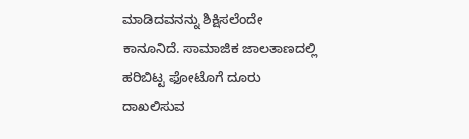ಮಾಡಿದವನನ್ನು ಶಿಕ್ಷಿಸಲೆಂದೇ ಕಾನೂನಿದೆ. ಸಾಮಾಜಿಕ ಜಾಲತಾಣದಲ್ಲಿ ಹರಿಬಿಟ್ಟ ಫೋಟೊಗೆ ದೂರು ದಾಖಲಿಸುವ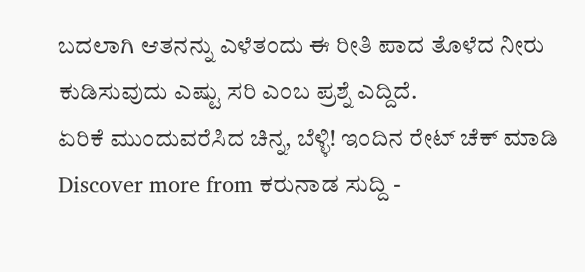ಬದಲಾಗಿ ಆತನನ್ನು ಎಳೆತಂದು ಈ ರೀತಿ ಪಾದ ತೊಳೆದ ನೀರು ಕುಡಿಸುವುದು ಎಷ್ಟು ಸರಿ ಎಂಬ ಪ್ರಶ್ನೆ ಎದ್ದಿದೆ.
ಏರಿಕೆ ಮುಂದುವರೆಸಿದ ಚಿನ್ನ, ಬೆಳ್ಳಿ! ಇಂದಿನ ರೇಟ್ ಚೆಕ್ ಮಾಡಿ
Discover more from ಕರುನಾಡ ಸುದ್ದಿ -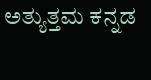ಅತ್ಯುತ್ತಮ ಕನ್ನಡ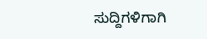ಸುದ್ದಿಗಳಿಗಾಗಿ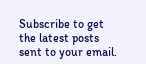Subscribe to get the latest posts sent to your email.